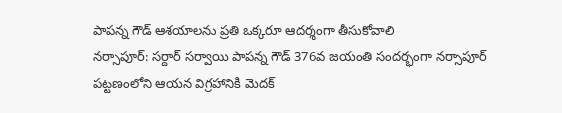పాపన్న గౌడ్ ఆశయాలను ప్రతి ఒక్కరూ ఆదర్శంగా తీసుకోవాలి
నర్సాపూర్: సర్దార్ సర్వాయి పాపన్న గౌడ్ 376వ జయంతి సందర్భంగా నర్సాపూర్ పట్టణంలోని ఆయన విగ్రహానికి మెదక్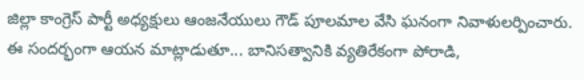జిల్లా కాంగ్రెస్ పార్టీ అధ్యక్షులు ఆంజనేయులు గౌడ్ పూలమాల వేసి ఘనంగా నివాళులర్పించారు. ఈ సందర్భంగా ఆయన మాట్లాడుతూ... బానిసత్వానికి వ్యతిరేకంగా పోరాడి,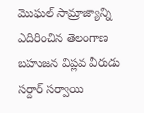మొఘల్ సామ్రాజ్యాన్ని ఎదిరించిన తెలంగాణ బహుజన విప్లవ వీరుడు సర్దార్ సర్వాయి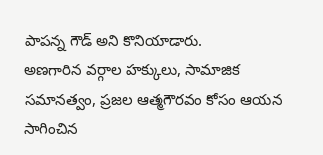పాపన్న గౌడ్ అని కొనియాడారు.
అణగారిన వర్గాల హక్కులు, సామాజిక సమానత్వం, ప్రజల ఆత్మగౌరవం కోసం ఆయన సాగించిన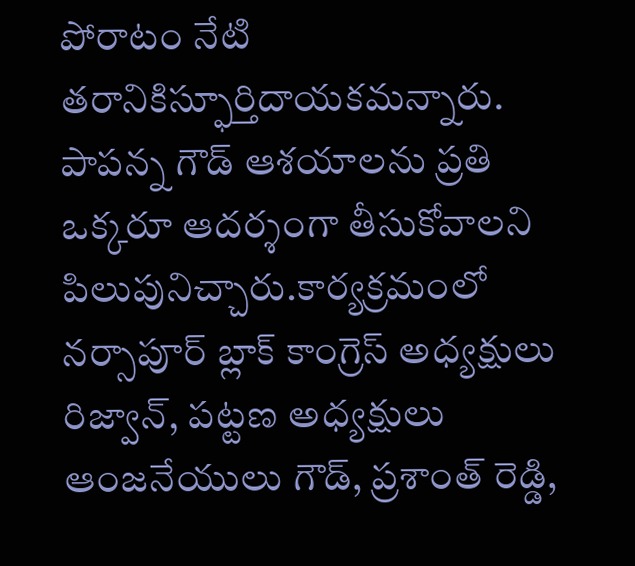పోరాటం నేటి తరానికిస్ఫూర్తిదాయకమన్నారు. పాపన్న గౌడ్ ఆశయాలను ప్రతి ఒక్కరూ ఆదర్శంగా తీసుకోవాలని పిలుపునిచ్చారు.కార్యక్రమంలో నర్సాపూర్ బ్లాక్ కాంగ్రెస్ అధ్యక్షులు రిజ్వాన్, పట్టణ అధ్యక్షులు ఆంజనేయులు గౌడ్, ప్రశాంత్ రెడ్డి,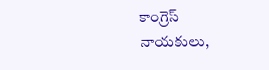కాంగ్రెస్ నాయకులు,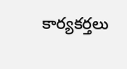కార్యకర్తలు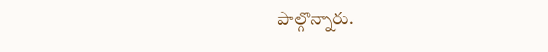పాల్గొన్నారు.